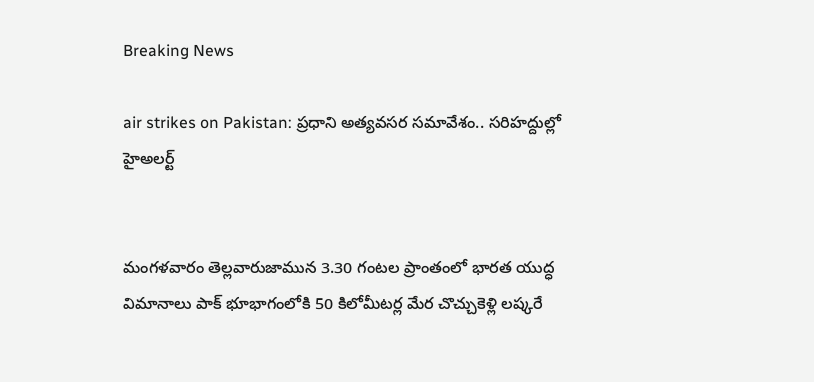Breaking News

air strikes on Pakistan: ప్రధాని అత్యవసర సమావేశం.. సరిహద్దుల్లో హైఅలర్ట్


మంగళవారం తెల్లవారుజామున 3.30 గంటల ప్రాంతంలో భారత యుద్ధ విమానాలు పాక్ భూభాగంలోకి 50 కిలోమీటర్ల మేర చొచ్చుకెళ్లి లష్కరే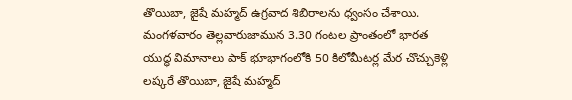తొయిబా, జైషే మహ్మద్ ఉగ్రవాద శిబిరాలను ధ్వంసం చేశాయి. మంగళవారం తెల్లవారుజామున 3.30 గంటల ప్రాంతంలో భారత యుద్ధ విమానాలు పాక్ భూభాగంలోకి 50 కిలోమీటర్ల మేర చొచ్చుకెళ్లి లష్కరే తొయిబా, జైషే మహ్మద్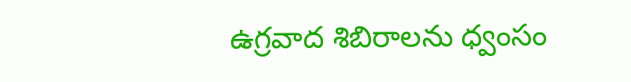ఉగ్రవాద శిబిరాలను ధ్వంసం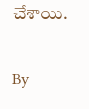చేశాయి.

By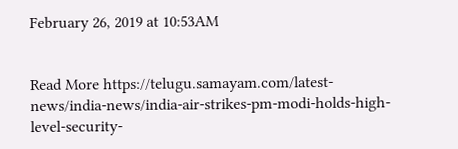February 26, 2019 at 10:53AM


Read More https://telugu.samayam.com/latest-news/india-news/india-air-strikes-pm-modi-holds-high-level-security-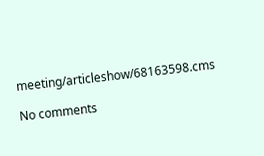meeting/articleshow/68163598.cms

No comments